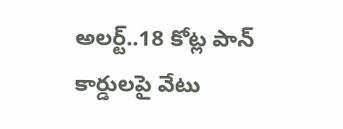అలర్ట్‌‌..18 కోట్ల పాన్ కార్డులపై వేటు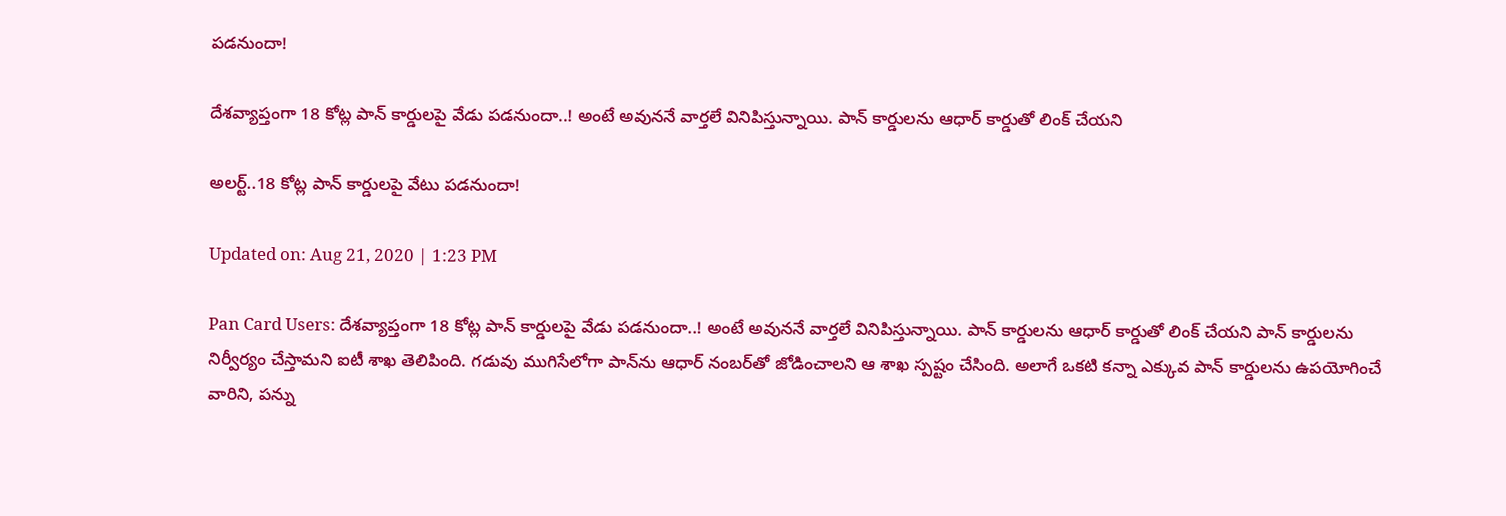పడనుందా!

దేశవ్యాప్తంగా 18 కోట్ల పాన్ కార్డులపై వేడు పడనుందా..! అంటే అవుననే వార్తలే వినిపిస్తున్నాయి. పాన్ కార్డులను ఆధార్‌ కార్డుతో లింక్ చేయని

అలర్ట్‌‌..18 కోట్ల పాన్ కార్డులపై వేటు పడనుందా!

Updated on: Aug 21, 2020 | 1:23 PM

Pan Card Users: దేశవ్యాప్తంగా 18 కోట్ల పాన్ కార్డులపై వేడు పడనుందా..! అంటే అవుననే వార్తలే వినిపిస్తున్నాయి. పాన్ కార్డులను ఆధార్‌ కార్డుతో లింక్ చేయని పాన్ కార్డులను నిర్వీర్యం చేస్తామని ఐటీ శాఖ తెలిపింది. గడువు ముగిసేలోగా పాన్‌ను ఆధార్‌ నంబర్‌తో జోడించాలని ఆ శాఖ స్పష్టం చేసింది. అలాగే ఒకటి కన్నా ఎక్కువ పాన్ కార్డులను ఉపయోగించే వారిని, పన్ను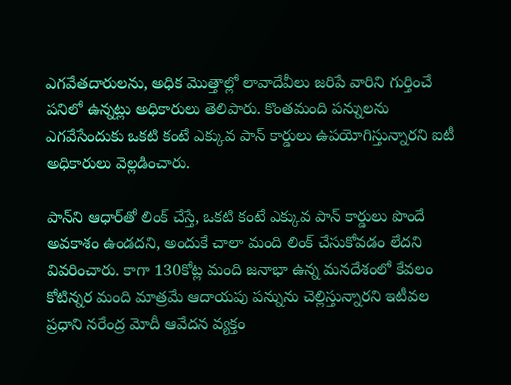ఎగవేతదారులను, అధిక మొత్తాల్లో లావాదేవీలు జరిపే వారిని గుర్తించే పనిలో ఉన్నట్లు అధికారులు తెలిపారు. కొంతమంది పన్నులను ఎగవేసేందుకు ఒకటి కంటే ఎక్కువ పాన్ కార్డులు ఉపయోగిస్తున్నారని ఐటీ అధికారులు వెల్లడించారు.

పాన్‌ని ఆధార్‌తో లింక్ చేస్తే, ఒకటి కంటే ఎక్కువ పాన్‌ కార్డులు పొందే అవకాశం ఉండదని, అందుకే చాలా మంది లింక్ చేసుకోవడం లేదని వివరించారు. కాగా 130కోట్ల మంది జనాభా ఉన్న మనదేశంలో కేవలం కోటిన్నర మంది మాత్రమే ఆదాయపు పన్నును చెల్లిస్తున్నారని ఇటీవల ప్రధాని నరేంద్ర మోదీ ఆవేదన వ్యక్తం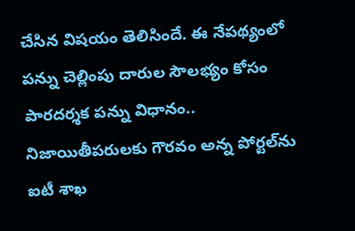చేసిన విషయం తెలిసిందే. ఈ నేపథ్యంలో పన్ను చెల్లింపు దారుల సౌలభ్యం కోసం పారదర్శక పన్ను విధానం.. నిజాయితీపరులకు గౌరవం అన్న పోర్టల్‌ను ఐటీ శాఖ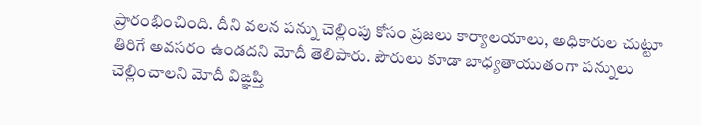ప్రారంభించింది. దీని వలన పన్ను చెల్లింపు కోసం ప్రజలు కార్యాలయాలు, అధికారుల చుట్టూ తిరిగే అవసరం ఉండదని మోదీ తెలిపారు. పౌరులు కూడా బాధ్యతాయుతంగా పన్నులు చెల్లించాలని మోదీ విఙ్ఞప్తి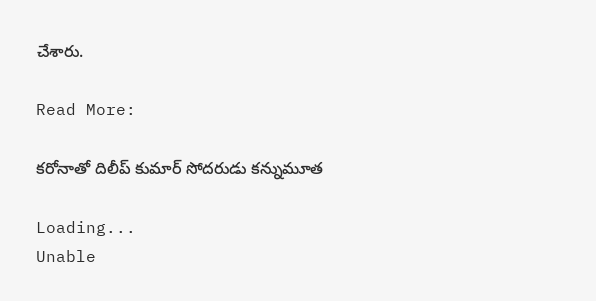చేశారు.

Read More:

కరోనాతో దిలీప్ కుమార్ సోదరుడు కన్నుమూత

Loading...
Unable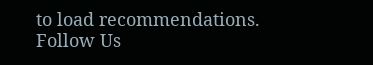to load recommendations.
Follow Us